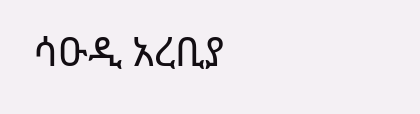ሳዑዲ አረቢያ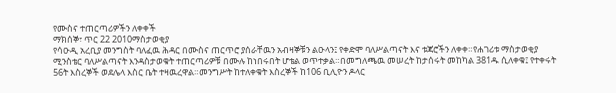የሙስና ተጠርጣሪዎችን ለቀቀች
ማክሰኞ፣ ጥር 22 2010ማስታወቂያ
የሳዑዲ አረቢያ መንግስት ባለፈዉ ሕዳር በሙስና ጠርጥሮ ያሰራቸዉን አብዛኞቹን ልዑላን፤ የቀድሞ ባለሥልጣናት እና ቱጃሮችን ለቀቀ።የሐገሪቱ ማስታወቂያ ሚንስቴር ባለሥልጣናት እንዳስታወቁት ተጠርጣሪዎቹ በሙሉ ከነበሩበት ሆቴል ወጥተቃል።በመግለጫዉ መሠረት ከታሰሩት መከካል 381ዱ ሲለቀቁ፤ የተቀሩት 56ት እስረኞች ወደሌላ እስር ቤት ተዛዉረዋል።መንግሥት ከተለቀቁት እስረኞች ከ106 ቢሊዮን ዶላር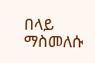በላይ ማስመለሱ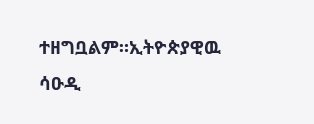ተዘግቧልም።ኢትዮጵያዊዉ ሳዑዲ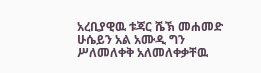አረቢያዊዉ ቱጃር ሼኽ መሐመድ ሁሴይን አል አሙዲ ግን ሥለመለቀቅ አለመለቀቃቸዉ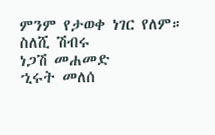ምንም የታወቀ ነገር የለም።
ስለሺ ሽብሩ
ነጋሽ መሐመድ
ኂሩት መለሰ